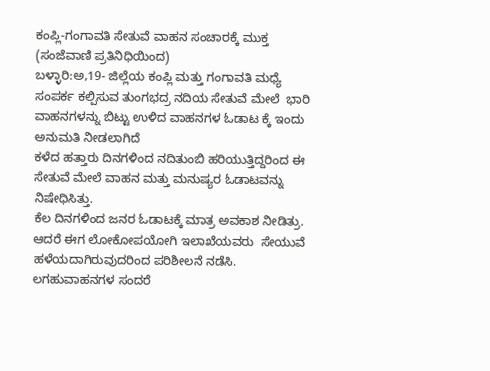ಕಂಪ್ಲಿ-ಗಂಗಾವತಿ ಸೇತುವೆ ವಾಹನ ಸಂಚಾರಕ್ಕೆ ಮುಕ್ತ
(ಸಂಜೆವಾಣಿ ಪ್ರತಿನಿಧಿಯಿಂದ)
ಬಳ್ಳಾರಿ:ಅ,19- ಜಿಲ್ಲೆಯ ಕಂಪ್ಲಿ ಮತ್ತು ಗಂಗಾವತಿ ಮಧ್ಯೆ ಸಂಪರ್ಕ ಕಲ್ಪಿಸುವ ತುಂಗಭದ್ರ ನದಿಯ ಸೇತುವೆ ಮೇಲೆ  ಭಾರಿ ವಾಹನಗಳನ್ನು ಬಿಟ್ಟು ಉಳಿದ ವಾಹನಗಳ ಓಡಾಟ ಕ್ಕೆ ಇಂದು ಅನುಮತಿ‌ ನೀಡಲಾಗಿದೆ
ಕಳೆದ ಹತ್ತಾರು ದಿನಗಳಿಂದ ನದಿ‌ತುಂಬಿ ಹರಿಯುತ್ತಿದ್ದರಿಂದ ಈ ಸೇತುವೆ ಮೇಲೆ ವಾಹನ ಮತ್ತು ಮನುಷ್ಯರ ಓಡಾಟವನ್ನು ನಿಷೇಧಿಸಿತ್ತು.
ಕೆಲ ದಿನಗಳಿಂದ ಜನರ ಓಡಾಟಕ್ಕೆ ಮಾತ್ರ ಅವಕಾಶ ನೀಡಿತ್ರು. ಆದರೆ ಈಗ ಲೋಕೋಪಯೋಗಿ ಇಲಾಖೆಯವರು  ಸೇಯುವೆ ಹಳೆಯದಾಗಿರುವುದರಿಂದ ಪರಿಶೀಲನೆ ನಡೆಸಿ. ಲಗಹುವಾಹನಗಳ ಸಂದರೆ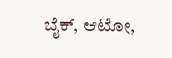ಬೈಕ್, ಆಟೋ,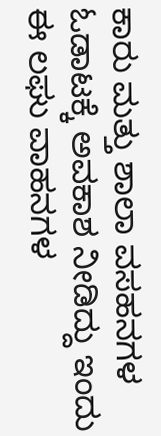ಕಾರು ಮತ್ತು ಶಾಲಾ ವಸಹನಗಳ ಓಡಾಟಕ್ಕೆ ಅವಕಾಶ ನೀಡಿದ್ದು ಇಂದು ಈ ಲಘು ವಾಹನಗಳ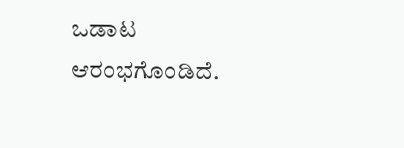ಒಡಾಟ ಆರಂಭಗೊಂಡಿದೆ.